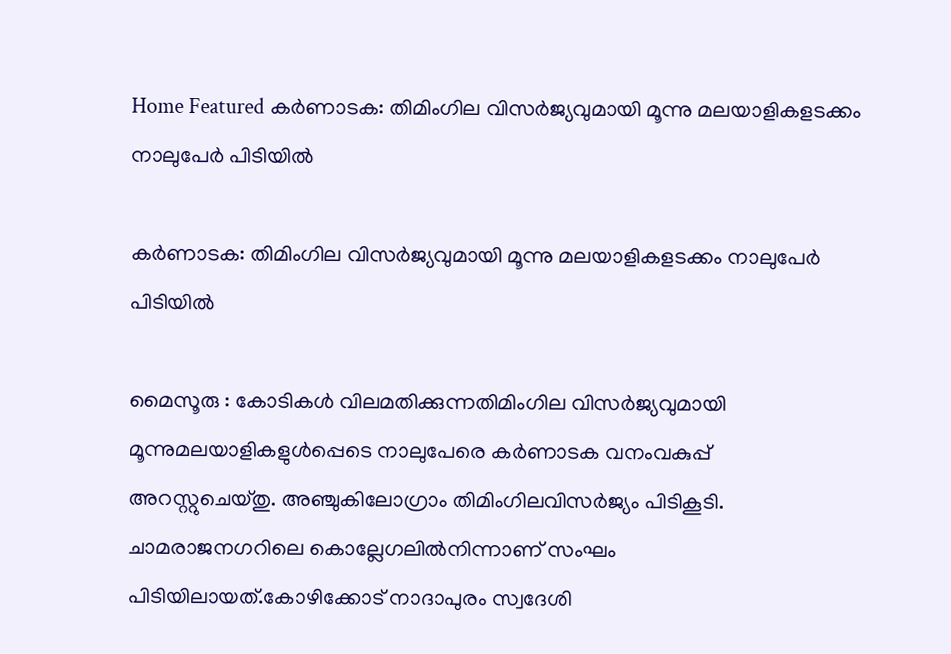Home Featured കർണാടക: തിമിംഗില വിസർജ്യവുമായി മൂന്നു മലയാളികളടക്കം നാലുപേർ പിടിയിൽ

കർണാടക: തിമിംഗില വിസർജ്യവുമായി മൂന്നു മലയാളികളടക്കം നാലുപേർ പിടിയിൽ

മൈസൂരു : കോടികൾ വിലമതിക്കുന്നതിമിംഗില വിസർജ്യവുമായി മൂന്നുമലയാളികളുൾപ്പെടെ നാലുപേരെ കർണാടക വനംവകുപ്പ് അറസ്റ്റുചെയ്തു. അഞ്ചുകിലോഗ്രാം തിമിംഗിലവിസർജ്യം പിടികൂടി. ചാമരാജനഗറിലെ കൊല്ലേഗലിൽനിന്നാണ് സംഘം പിടിയിലായത്.കോഴിക്കോട് നാദാപുരം സ്വദേശി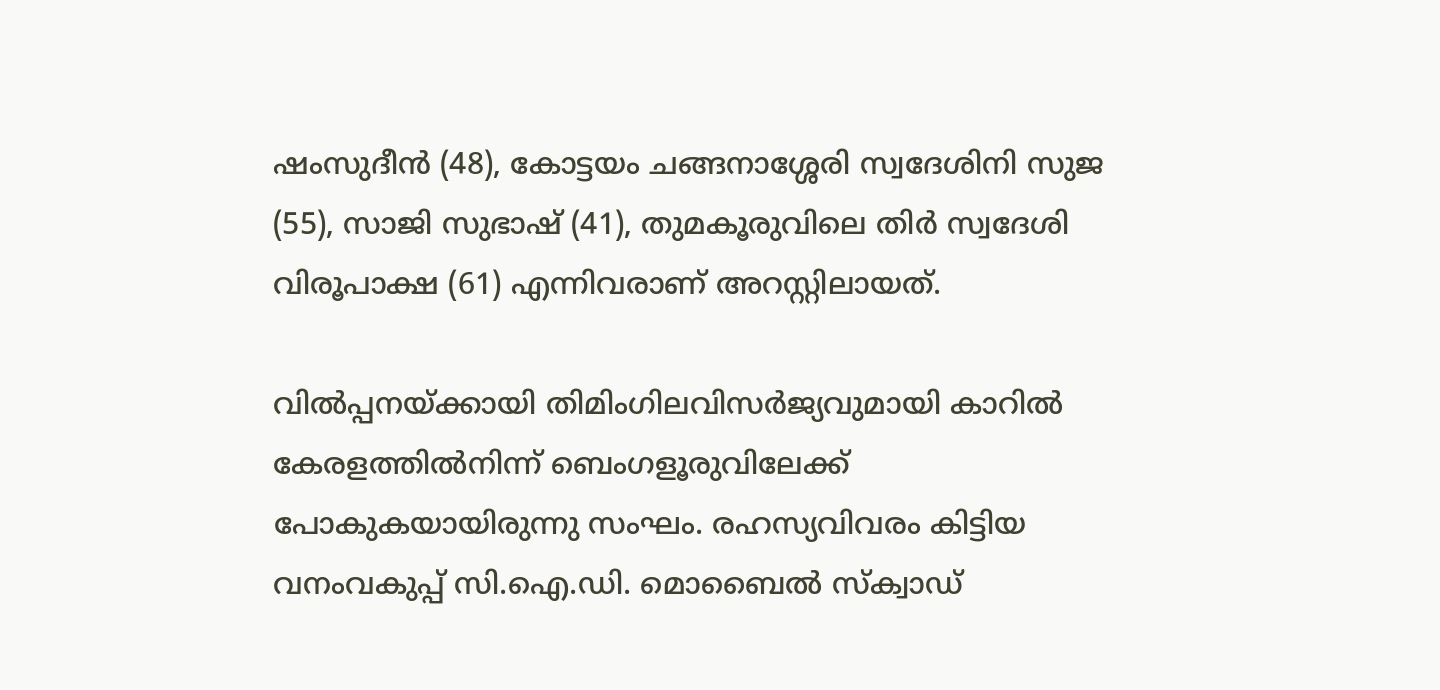ഷംസുദീൻ (48), കോട്ടയം ചങ്ങനാശ്ശേരി സ്വദേശിനി സുജ (55), സാജി സുഭാഷ് (41), തുമകൂരുവിലെ തിർ സ്വദേശി വിരൂപാക്ഷ (61) എന്നിവരാണ് അറസ്റ്റിലായത്.

വിൽപ്പനയ്ക്കായി തിമിംഗിലവിസർജ്യവുമായി കാറിൽ കേരളത്തിൽനിന്ന് ബെംഗളൂരുവിലേക്ക് പോകുകയായിരുന്നു സംഘം. രഹസ്യവിവരം കിട്ടിയ വനംവകുപ്പ് സി.ഐ.ഡി. മൊബൈൽ സ്ക്വാഡ്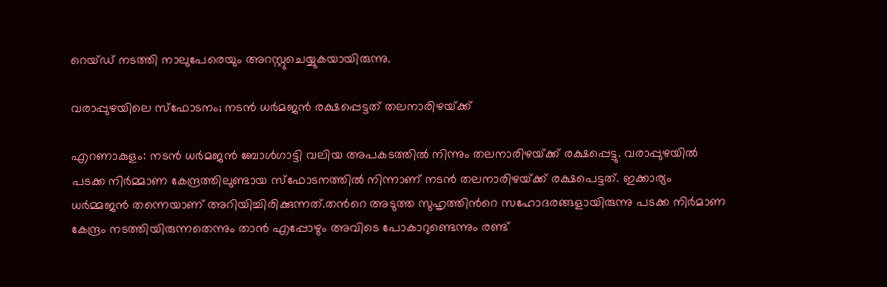റെയ്ഡ് നടത്തി നാലുപേരെയും അറസ്റ്റുചെയ്യുകയായിരുന്നു.

വരാപ്പുഴയിലെ സ്‌ഫോടനം; നടന്‍ ധര്‍മജന്‍ രക്ഷപ്പെട്ടത് തലനാരിഴയ്‌ക്ക്

എറണാകുളം: നടന്‍ ധര്‍മജന്‍ ബോള്‍ഗാട്ടി വലിയ അപകടത്തില്‍ നിന്നും തലനാരിഴയ്‌ക്ക് രക്ഷപ്പെട്ടു. വരാപ്പുഴയില്‍ പടക്ക നിര്‍മ്മാണ കേന്ദ്രത്തിലുണ്ടായ സ്ഫോടനത്തില്‍ നിന്നാണ് നടന്‍ തലനാരിഴയ്‌ക്ക് രക്ഷപെട്ടത്. ഇക്കാര്യം ധര്‍മ്മജന്‍ തന്നെയാണ് അറിയിച്ചിരിക്കുന്നത്.തന്‍റെ അടുത്ത സുഹൃത്തിന്‍റെ സഹോദരങ്ങളായിരുന്നു പടക്ക നിര്‍മാണ കേന്ദ്രം നടത്തിയിരുന്നതെന്നും താന്‍ എപ്പോഴും അവിടെ പോകാറുണ്ടെന്നും രണ്ട്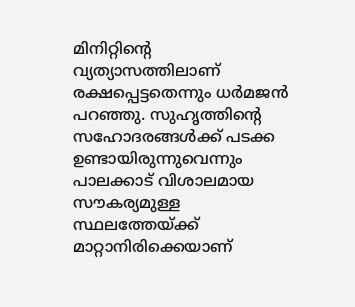മിനിറ്റിന്‍റെ വ്യത്യാസത്തിലാണ് രക്ഷപ്പെട്ടതെന്നും ധര്‍മജന്‍ പറഞ്ഞു. സുഹൃത്തിന്‍റെ സഹോദരങ്ങള്‍ക്ക് പടക്ക ഉണ്ടായിരുന്നുവെന്നും പാലക്കാട് വിശാലമായ സൗകര്യമുള്ള സ്ഥലത്തേയ്‌ക്ക് മാറ്റാനിരിക്കെയാണ്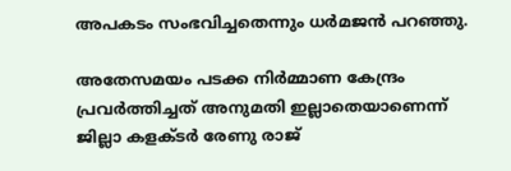അപകടം സംഭവിച്ചതെന്നും ധര്‍മജന്‍ പറഞ്ഞു.

അതേസമയം പടക്ക നിര്‍മ്മാണ കേന്ദ്രം പ്രവര്‍ത്തിച്ചത് അനുമതി ഇല്ലാതെയാണെന്ന് ജില്ലാ കളക്‌ടര്‍ രേണു രാജ്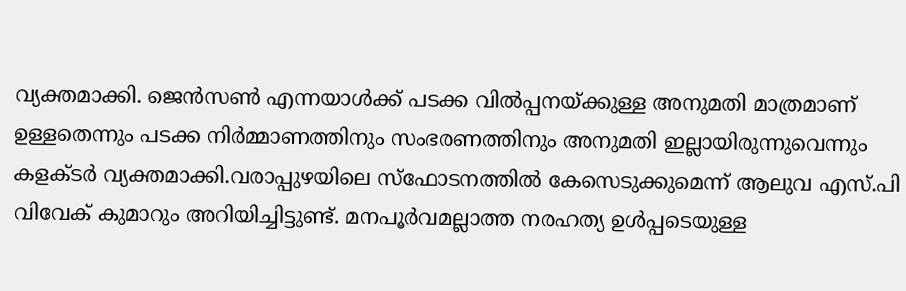വ്യക്തമാക്കി. ജെന്‍സണ്‍ എന്നയാള്‍ക്ക് പടക്ക വില്‍പ്പനയ്ക്കുള്ള അനുമതി മാത്രമാണ് ഉള്ളതെന്നും പടക്ക നിര്‍മ്മാണത്തിനും സംഭരണത്തിനും അനുമതി ഇല്ലായിരുന്നുവെന്നും കളക്‌ടര്‍ വ്യക്തമാക്കി.വരാപ്പുഴയിലെ സ്ഫോടനത്തില്‍ കേസെടുക്കുമെന്ന് ആലുവ എസ്.പി വിവേക് കുമാറും അറിയിച്ചിട്ടുണ്ട്. മനപൂര്‍വമല്ലാത്ത നരഹത്യ ഉള്‍പ്പടെയുള്ള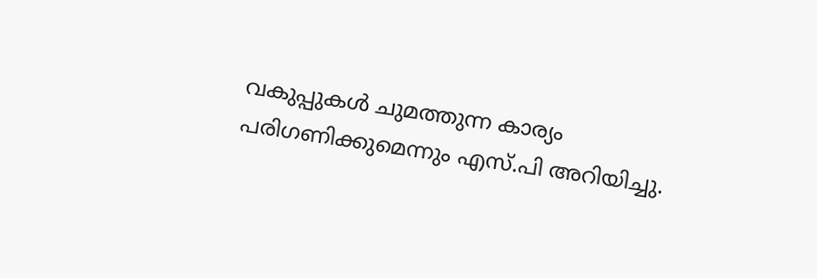വകുപ്പുകള്‍ ചുമത്തുന്ന കാര്യം പരിഗണിക്കുമെന്നും എസ്.പി അറിയിച്ചു.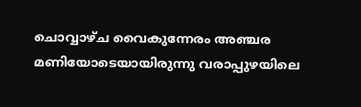ചൊവ്വാഴ്‌ച വൈകുന്നേരം അഞ്ചര മണിയോടെയായിരുന്നു വരാപ്പുഴയിലെ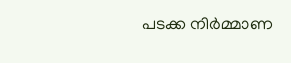പടക്ക നിര്‍മ്മാണ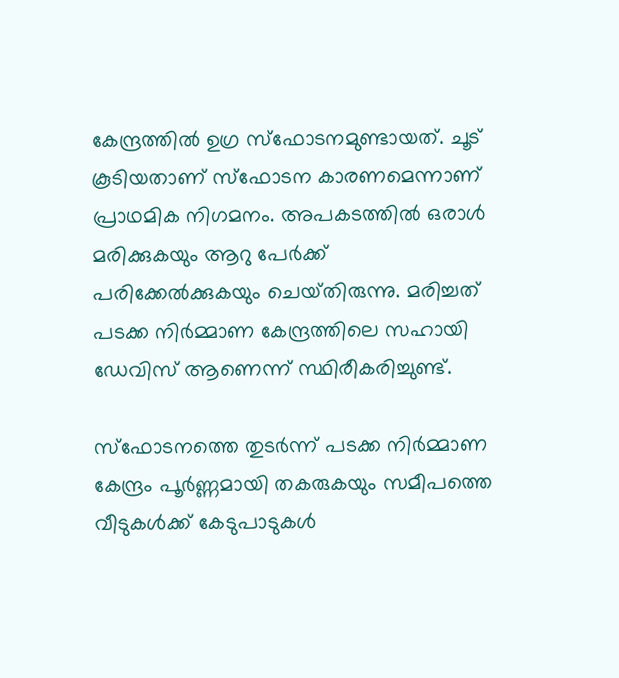കേന്ദ്രത്തില്‍ ഉഗ്ര സ്ഫോടനമുണ്ടായത്. ചൂട് കൂടിയതാണ് സ്ഫോടന കാരണമെന്നാണ് പ്രാഥമിക നിഗമനം. അപകടത്തില്‍ ഒരാള്‍ മരിക്കുകയും ആറു പേര്‍ക്ക് പരിക്കേല്‍ക്കുകയും ചെയ്‌തിരുന്നു. മരിച്ചത് പടക്ക നിര്‍മ്മാണ കേന്ദ്രത്തിലെ സഹായി ഡേവിസ് ആണെന്ന് സ്ഥിരീകരിച്ചുണ്ട്.

സ്‌ഫോടനത്തെ തുടര്‍ന്ന് പടക്ക നിര്‍മ്മാണ കേന്ദ്രം പൂര്‍ണ്ണമായി തകരുകയും സമീപത്തെ വീടുകള്‍ക്ക് കേടുപാടുകള്‍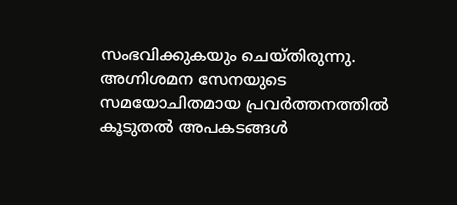സംഭവിക്കുകയും ചെയ്‌തിരുന്നു. അഗ്നിശമന സേനയുടെ സമയോചിതമായ പ്രവര്‍ത്തനത്തില്‍ കൂടുതല്‍ അപകടങ്ങള്‍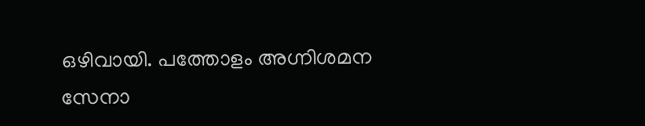ഒഴിവായി. പത്തോളം അഗ്നിശമന സേനാ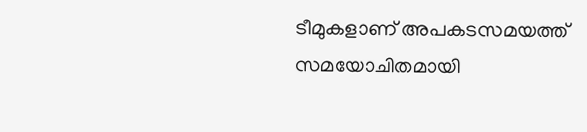ടീമുകളാണ് അപകടസമയത്ത് സമയോചിതമായി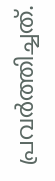പ്രവര്‍ത്തിച്ചത്.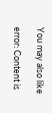You may also like

error: Content is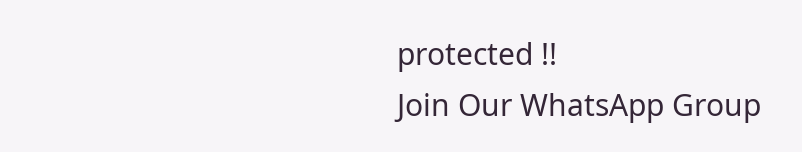protected !!
Join Our WhatsApp Group